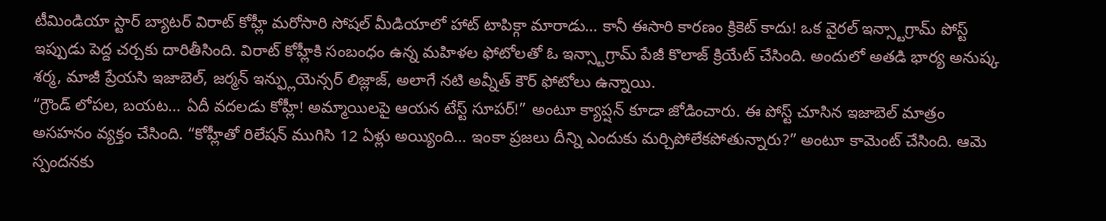టీమిండియా స్టార్ బ్యాటర్ విరాట్ కోహ్లీ మరోసారి సోషల్ మీడియాలో హాట్ టాపిక్గా మారాడు… కానీ ఈసారి కారణం క్రికెట్ కాదు! ఒక వైరల్ ఇన్స్టాగ్రామ్ పోస్ట్ ఇప్పుడు పెద్ద చర్చకు దారితీసింది. విరాట్ కోహ్లీకి సంబంధం ఉన్న మహిళల ఫోటోలతో ఓ ఇన్స్టాగ్రామ్ పేజీ కొలాజ్ క్రియేట్ చేసింది. అందులో అతడి భార్య అనుష్క శర్మ, మాజీ ప్రేయసి ఇజాబెల్, జర్మన్ ఇన్ఫ్లుయెన్సర్ లిజ్లాజ్, అలాగే నటి అవ్నీత్ కౌర్ ఫోటోలు ఉన్నాయి.
“గ్రౌండ్ లోపల, బయట… ఏదీ వదలడు కోహ్లీ! అమ్మాయిలపై ఆయన టేస్ట్ సూపర్!” అంటూ క్యాప్షన్ కూడా జోడించారు. ఈ పోస్ట్ చూసిన ఇజాబెల్ మాత్రం అసహనం వ్యక్తం చేసింది. “కోహ్లీతో రిలేషన్ ముగిసి 12 ఏళ్లు అయ్యింది… ఇంకా ప్రజలు దీన్ని ఎందుకు మర్చిపోలేకపోతున్నారు?” అంటూ కామెంట్ చేసింది. ఆమె స్పందనకు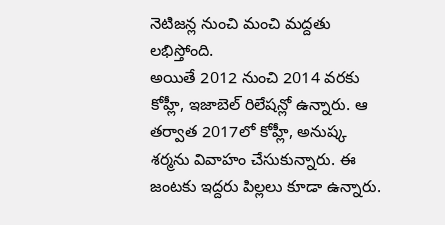నెటిజన్ల నుంచి మంచి మద్దతు లభిస్తోంది.
అయితే 2012 నుంచి 2014 వరకు కోహ్లీ, ఇజాబెల్ రిలేషన్లో ఉన్నారు. ఆ తర్వాత 2017లో కోహ్లీ, అనుష్క శర్మను వివాహం చేసుకున్నారు. ఈ జంటకు ఇద్దరు పిల్లలు కూడా ఉన్నారు.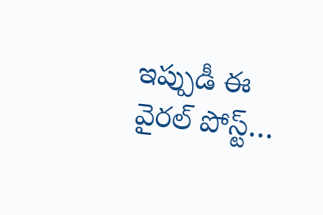ఇప్పుడీ ఈ వైరల్ పోస్ట్…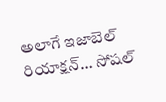అలాగే ఇజాబెల్ రియాక్షన్… సోషల్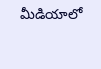మీడియాలో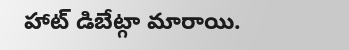హాట్ డిబేట్గా మారాయి.